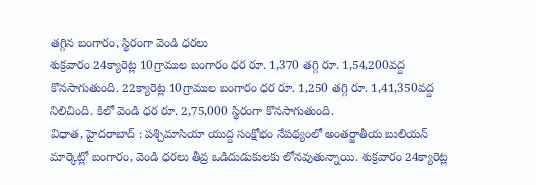తగ్గిన బంగారం, స్థిరంగా వెండి ధరలు
శుక్రవారం 24క్యారెట్ల 10గ్రాముల బంగారం ధర రూ. 1,370 తగ్గి రూ. 1,54,200వద్ద కొనసాగుతుంది. 22క్యారెట్ల 10గ్రాముల బంగారం ధర రూ. 1,250 తగ్గి రూ. 1,41,350వద్ద నిలిచింది. కిలో వెండి ధర రూ. 2,75,000 స్థిరంగా కొనసాగుతుంది.
విధాత, హైదరాబాద్ : పశ్చిమాసియా యుద్ద సంక్షోభం నేపథ్యంలో అంతర్జాతీయ బులియన్ మార్కెట్లో బంగారం, వెండి ధరలు తీవ్ర ఒడిదుడుకులకు లోనవుతున్నాయి. శుక్రవారం 24క్యారెట్ల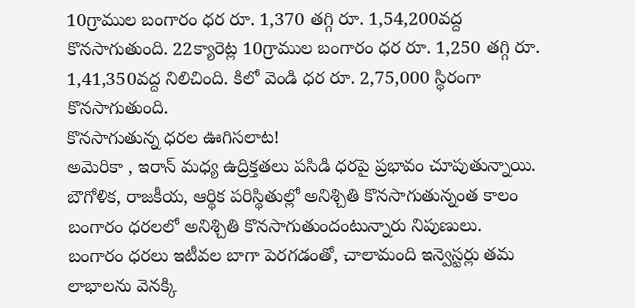10గ్రాముల బంగారం ధర రూ. 1,370 తగ్గి రూ. 1,54,200వద్ద కొనసాగుతుంది. 22క్యారెట్ల 10గ్రాముల బంగారం ధర రూ. 1,250 తగ్గి రూ. 1,41,350వద్ద నిలిచింది. కిలో వెండి ధర రూ. 2,75,000 స్థిరంగా కొనసాగుతుంది.
కొనసాగుతున్న ధరల ఊగిసలాట!
అమెరికా , ఇరాన్ మధ్య ఉద్రిక్తతలు పసిడి ధరపై ప్రభావం చూపుతున్నాయి. బౌగోళిక, రాజకీయ, ఆర్థిక పరిస్థితుల్లో అనిశ్చితి కొనసాగుతున్నంత కాలం బంగారం ధరలలో అనిశ్చితి కొనసాగుతుందంటున్నారు నిపుణులు. బంగారం ధరలు ఇటీవల బాగా పెరగడంతో, చాలామంది ఇన్వెస్టర్లు తమ లాభాలను వెనక్కి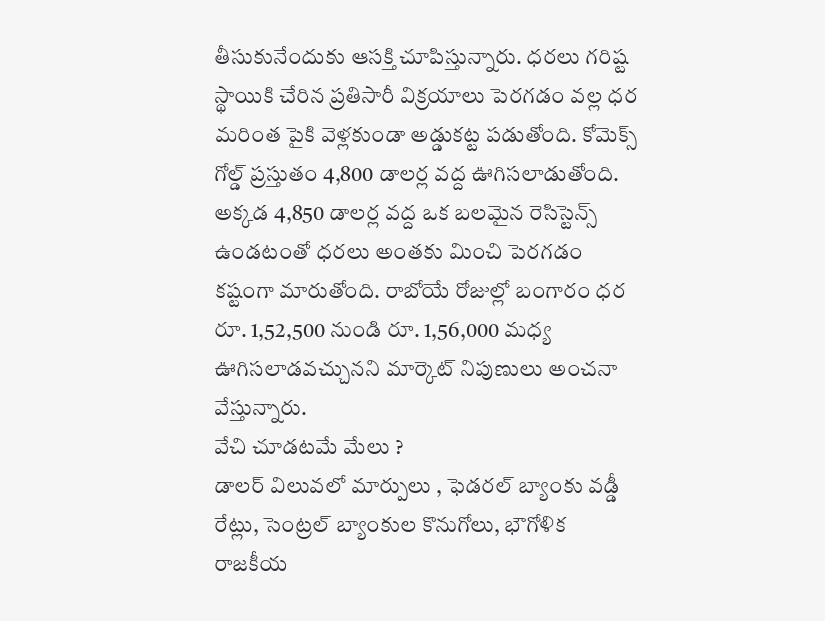తీసుకునేందుకు ఆసక్తి చూపిస్తున్నారు. ధరలు గరిష్ట స్థాయికి చేరిన ప్రతిసారీ విక్రయాలు పెరగడం వల్ల ధర మరింత పైకి వెళ్లకుండా అడ్డుకట్ట పడుతోంది. కోమెక్స్ గోల్డ్ ప్రస్తుతం 4,800 డాలర్ల వద్ద ఊగిసలాడుతోంది. అక్కడ 4,850 డాలర్ల వద్ద ఒక బలమైన రెసిస్టెన్స్ ఉండటంతో ధరలు అంతకు మించి పెరగడం కష్టంగా మారుతోంది. రాబోయే రోజుల్లో బంగారం ధర రూ. 1,52,500 నుండి రూ. 1,56,000 మధ్య ఊగిసలాడవచ్చునని మార్కెట్ నిపుణులు అంచనా వేస్తున్నారు.
వేచి చూడటమే మేలు ?
డాలర్ విలువలో మార్పులు , ఫెడరల్ బ్యాంకు వడ్డీ రేట్లు, సెంట్రల్ బ్యాంకుల కొనుగోలు, భౌగోళిక రాజకీయ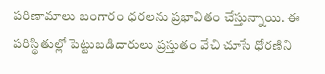పరిణామాలు బంగారం ధరలను ప్రభావితం చేస్తున్నాయి. ఈ పరిస్థితుల్లో పెట్టుబడిదారులు ప్రస్తుతం వేచి చూసే ధోరణిని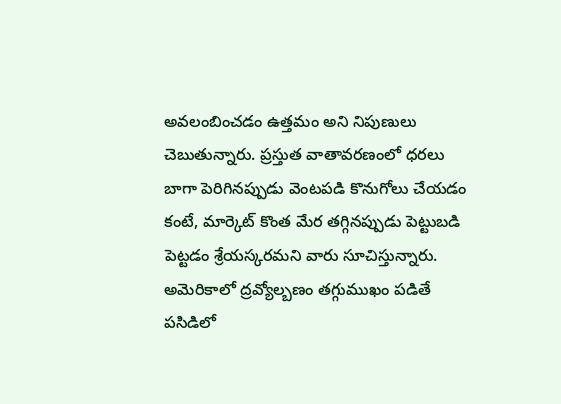అవలంబించడం ఉత్తమం అని నిపుణులు చెబుతున్నారు. ప్రస్తుత వాతావరణంలో ధరలు బాగా పెరిగినప్పుడు వెంటపడి కొనుగోలు చేయడం కంటే, మార్కెట్ కొంత మేర తగ్గినప్పుడు పెట్టుబడి పెట్టడం శ్రేయస్కరమని వారు సూచిస్తున్నారు. అమెరికాలో ద్రవ్యోల్బణం తగ్గుముఖం పడితే పసిడిలో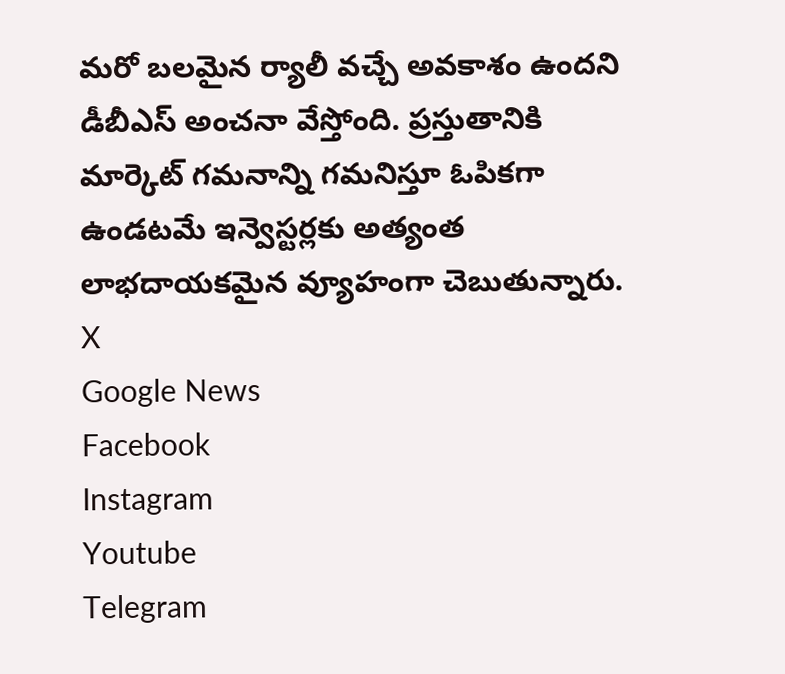మరో బలమైన ర్యాలీ వచ్చే అవకాశం ఉందని డీబీఎస్ అంచనా వేస్తోంది. ప్రస్తుతానికి మార్కెట్ గమనాన్ని గమనిస్తూ ఓపికగా ఉండటమే ఇన్వెస్టర్లకు అత్యంత లాభదాయకమైన వ్యూహంగా చెబుతున్నారు.
X
Google News
Facebook
Instagram
Youtube
Telegram